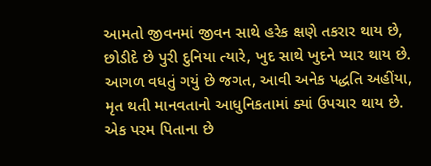આમતો જીવનમાં જીવન સાથે હરેક ક્ષણે તકરાર થાય છે,
છોડીદે છે પુરી દુનિયા ત્યારે, ખુદ સાથે ખુદને પ્યાર થાય છે.
આગળ વધતું ગયું છે જગત, આવી અનેક પદ્ધતિ અહીંયા,
મૃત થતી માનવતાનો આધુનિકતામાં ક્યાં ઉપચાર થાય છે.
એક પરમ પિતાના છે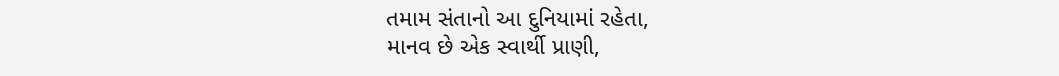તમામ સંતાનો આ દુનિયામાં રહેતા,
માનવ છે એક સ્વાર્થી પ્રાણી,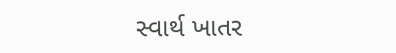સ્વાર્થ ખાતર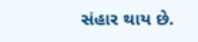સંહાર થાય છે.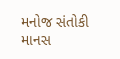મનોજ સંતોકી માનસ